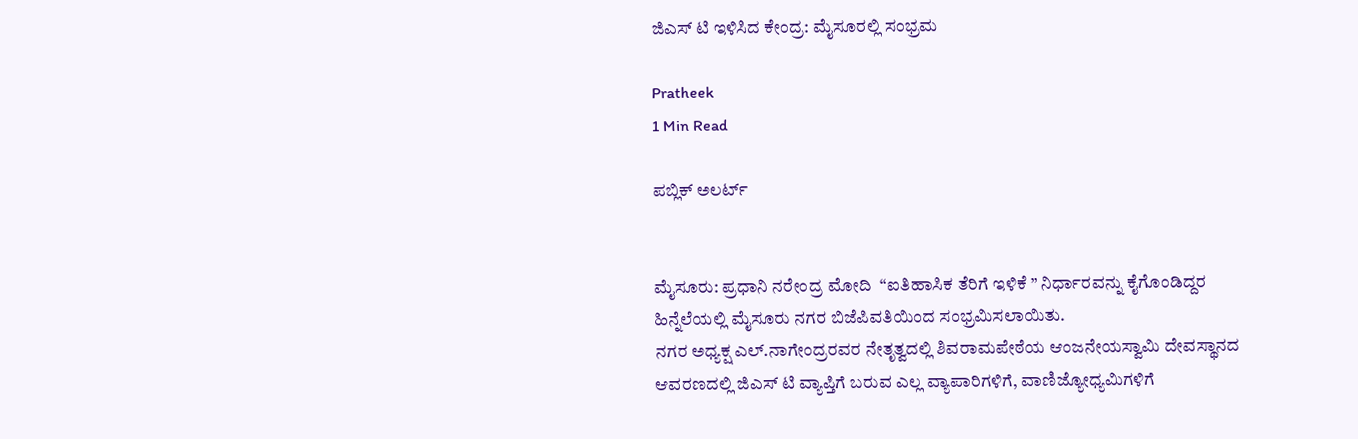ಜಿಎಸ್ ಟಿ ಇಳಿಸಿದ ಕೇಂದ್ರ: ಮೈಸೂರಲ್ಲಿ ಸಂಭ್ರಮ

Pratheek
1 Min Read

ಪಬ್ಲಿಕ್ ಅಲರ್ಟ್


ಮೈಸೂರು: ಪ್ರಧಾನಿ ನರೇಂದ್ರ ಮೋದಿ  “ಐತಿಹಾಸಿಕ ತೆರಿಗೆ ಇಳಿಕೆ ” ನಿರ್ಧಾರವನ್ನು ಕೈಗೊಂಡಿದ್ದರ ಹಿನ್ನೆಲೆಯಲ್ಲಿ ಮೈಸೂರು ನಗರ ಬಿಜೆಪಿವತಿಯಿಂದ ಸಂಭ್ರಮಿಸಲಾಯಿತು.
ನಗರ ಅಧ್ಯಕ್ಷ ಎಲ್.ನಾಗೇಂದ್ರರವರ ನೇತೃತ್ವದಲ್ಲಿ ಶಿವರಾಮಪೇಠೆಯ ಆಂಜನೇಯಸ್ವಾಮಿ ದೇವಸ್ಥಾನದ ಆವರಣದಲ್ಲಿ ಜಿಎಸ್ ಟಿ ವ್ಯಾಪ್ತಿಗೆ ಬರುವ ಎಲ್ಲ ವ್ಯಾಪಾರಿಗಳಿಗೆ, ವಾಣಿಜ್ಯೋಧ್ಯಮಿಗಳಿಗೆ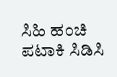ಸಿಹಿ ಹಂಚಿ ಪಟಾಕಿ ಸಿಡಿಸಿ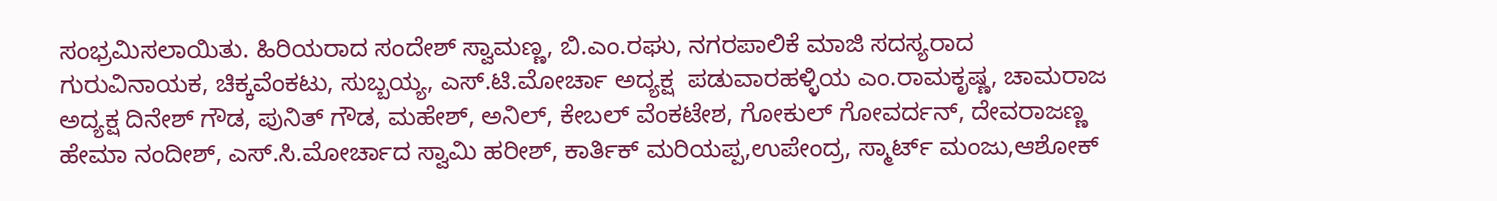ಸಂಭ್ರಮಿಸಲಾಯಿತು. ಹಿರಿಯರಾದ ಸಂದೇಶ್ ಸ್ವಾಮಣ್ಣ, ಬಿ.ಎಂ.ರಘು, ನಗರಪಾಲಿಕೆ ಮಾಜಿ ಸದಸ್ಯರಾದ ಗುರುವಿನಾಯಕ, ಚಿಕ್ಕವೆಂಕಟು, ಸುಬ್ಬಯ್ಯ, ಎಸ್.ಟಿ.ಮೋರ್ಚಾ ಅದ್ಯಕ್ಷ  ಪಡುವಾರಹಳ್ಳಿಯ ಎಂ.ರಾಮಕೃಷ್ಣ, ಚಾಮರಾಜ ಅದ್ಯಕ್ಷ ದಿನೇಶ್ ಗೌಡ, ಪುನಿತ್ ಗೌಡ, ಮಹೇಶ್, ಅನಿಲ್, ಕೇಬಲ್ ವೆಂಕಟೇಶ, ಗೋಕುಲ್ ಗೋವರ್ದನ್, ದೇವರಾಜಣ್ಣ
ಹೇಮಾ ನಂದೀಶ್, ಎಸ್.ಸಿ.ಮೋರ್ಚಾದ ಸ್ವಾಮಿ ಹರೀಶ್, ಕಾರ್ತಿಕ್ ಮರಿಯಪ್ಪ,ಉಪೇಂದ್ರ, ಸ್ಮಾರ್ಟ್ ಮಂಜು,ಆಶೋಕ್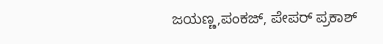ಜಯಣ್ಣ,ಪಂಕಜ್, ಪೇಪರ್ ಪ್ರಕಾಶ್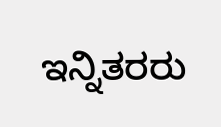ಇನ್ನಿತರರು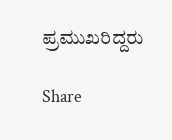ಪ್ರಮುಖರಿದ್ದರು

Share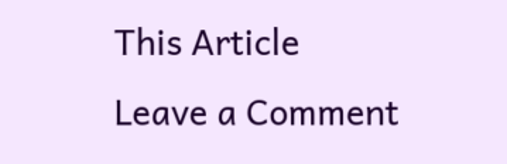This Article
Leave a Comment